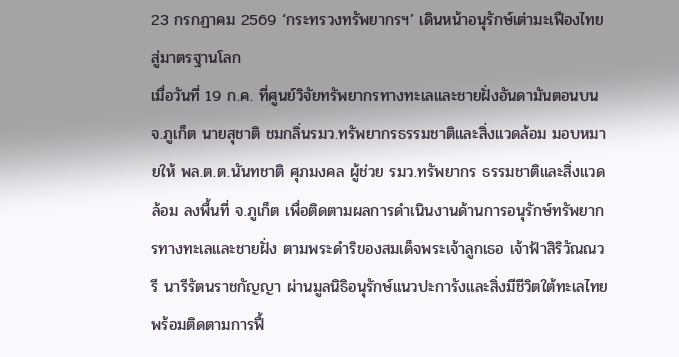23 กรกฏาคม 2569 ‘กระทรวงทรัพยากรฯ’ เดินหน้าอนุรักษ์เต่ามะเฟืองไทยสู่มาตรฐานโลก
เมื่อวันที่ 19 ก.ค. ที่ศูนย์วิจัยทรัพยากรทางทะเลและชายฝั่งอันดามันตอนบน จ.ภูเก็ต นายสุชาติ ชมกลิ่นรมว.ทรัพยากรธรรมชาติและสิ่งแวดล้อม มอบหมายให้ พล.ต.ต.นันทชาติ ศุภมงคล ผู้ช่วย รมว.ทรัพยากร ธรรมชาติและสิ่งแวดล้อม ลงพื้นที่ จ.ภูเก็ต เพื่อติดตามผลการดำเนินงานด้านการอนุรักษ์ทรัพยากรทางทะเลและชายฝั่ง ตามพระดำริของสมเด็จพระเจ้าลูกเธอ เจ้าฟ้าสิริวัณณวรี นารีรัตนราชกัญญา ผ่านมูลนิธิอนุรักษ์แนวปะการังและสิ่งมีชีวิตใต้ทะเลไทย พร้อมติดตามการฟื้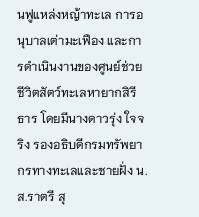นฟูแหล่งหญ้าทะเล การอนุบาลเต่ามะเฟือง และการดำเนินงานของศูนย์ช่วยชีวิตสัตว์ทะเลหายากสิรีธาร โดยมีนางดาวรุ่ง ใจจริง รองอธิบดีกรมทรัพยากรทางทะเลและชายฝั่ง น.ส.ราตรี สุ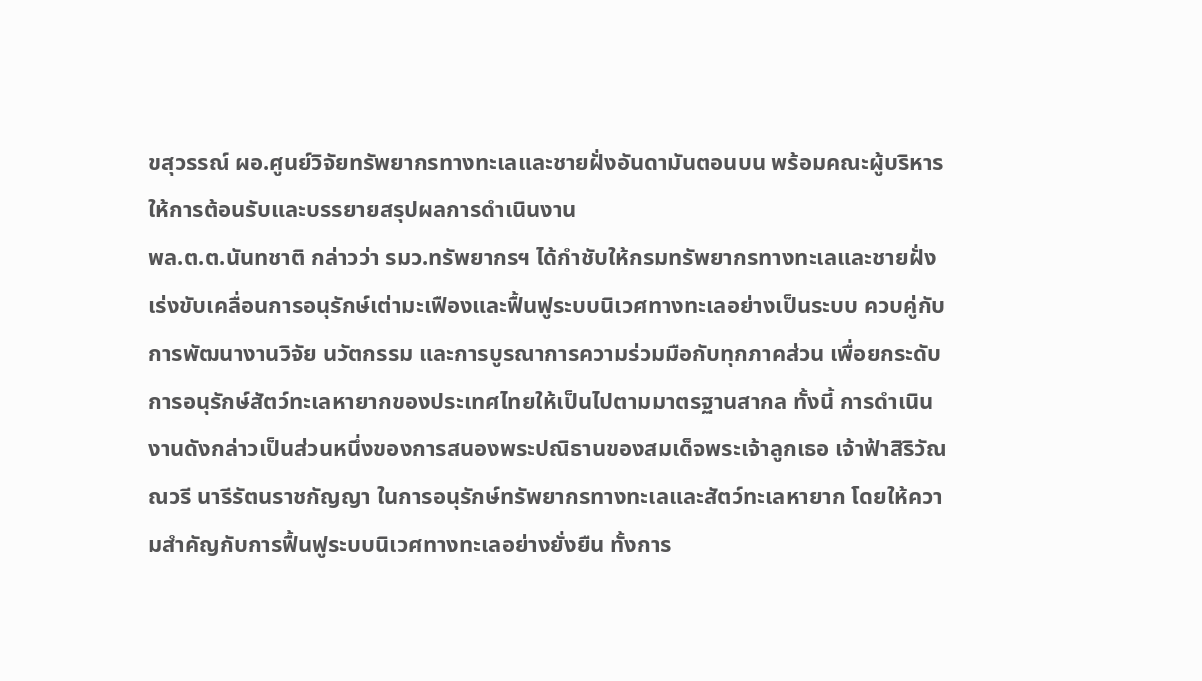ขสุวรรณ์ ผอ.ศูนย์วิจัยทรัพยากรทางทะเลและชายฝั่งอันดามันตอนบน พร้อมคณะผู้บริหาร ให้การต้อนรับและบรรยายสรุปผลการดำเนินงาน
พล.ต.ต.นันทชาติ กล่าวว่า รมว.ทรัพยากรฯ ได้กำชับให้กรมทรัพยากรทางทะเลและชายฝั่งเร่งขับเคลื่อนการอนุรักษ์เต่ามะเฟืองและฟื้นฟูระบบนิเวศทางทะเลอย่างเป็นระบบ ควบคู่กับการพัฒนางานวิจัย นวัตกรรม และการบูรณาการความร่วมมือกับทุกภาคส่วน เพื่อยกระดับการอนุรักษ์สัตว์ทะเลหายากของประเทศไทยให้เป็นไปตามมาตรฐานสากล ทั้งนี้ การดำเนินงานดังกล่าวเป็นส่วนหนึ่งของการสนองพระปณิธานของสมเด็จพระเจ้าลูกเธอ เจ้าฟ้าสิริวัณณวรี นารีรัตนราชกัญญา ในการอนุรักษ์ทรัพยากรทางทะเลและสัตว์ทะเลหายาก โดยให้ความสำคัญกับการฟื้นฟูระบบนิเวศทางทะเลอย่างยั่งยืน ทั้งการ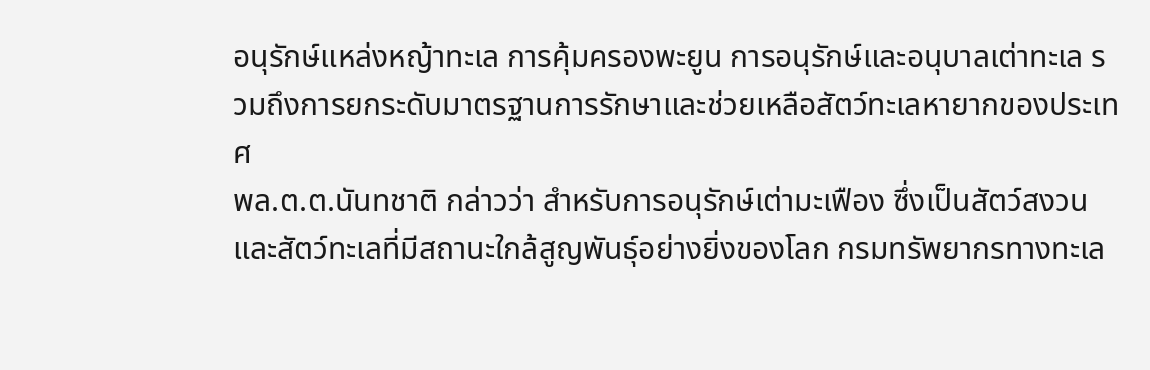อนุรักษ์แหล่งหญ้าทะเล การคุ้มครองพะยูน การอนุรักษ์และอนุบาลเต่าทะเล รวมถึงการยกระดับมาตรฐานการรักษาและช่วยเหลือสัตว์ทะเลหายากของประเทศ
พล.ต.ต.นันทชาติ กล่าวว่า สำหรับการอนุรักษ์เต่ามะเฟือง ซึ่งเป็นสัตว์สงวนและสัตว์ทะเลที่มีสถานะใกล้สูญพันธุ์อย่างยิ่งของโลก กรมทรัพยากรทางทะเล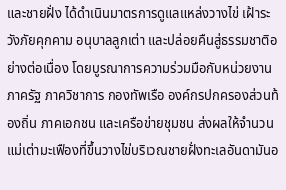และชายฝั่ง ได้ดำเนินมาตรการดูแลแหล่งวางไข่ เฝ้าระวังภัยคุกคาม อนุบาลลูกเต่า และปล่อยคืนสู่ธรรมชาติอย่างต่อเนื่อง โดยบูรณาการความร่วมมือกับหน่วยงานภาครัฐ ภาควิชาการ กองทัพเรือ องค์กรปกครองส่วนท้องถิ่น ภาคเอกชน และเครือข่ายชุมชน ส่งผลให้จำนวนแม่เต่ามะเฟืองที่ขึ้นวางไข่บริเวณชายฝั่งทะเลอันดามันอ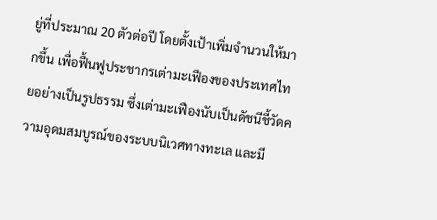ยู่ที่ประมาณ 20 ตัวต่อปี โดยตั้งเป้าเพิ่มจำนวนให้มากขึ้น เพื่อฟื้นฟูประชากรเต่ามะเฟืองของประเทศไทยอย่างเป็นรูปธรรม ซึ่งเต่ามะเฟืองนับเป็นดัชนีชี้วัดความอุดมสมบูรณ์ของระบบนิเวศทางทะเล และมี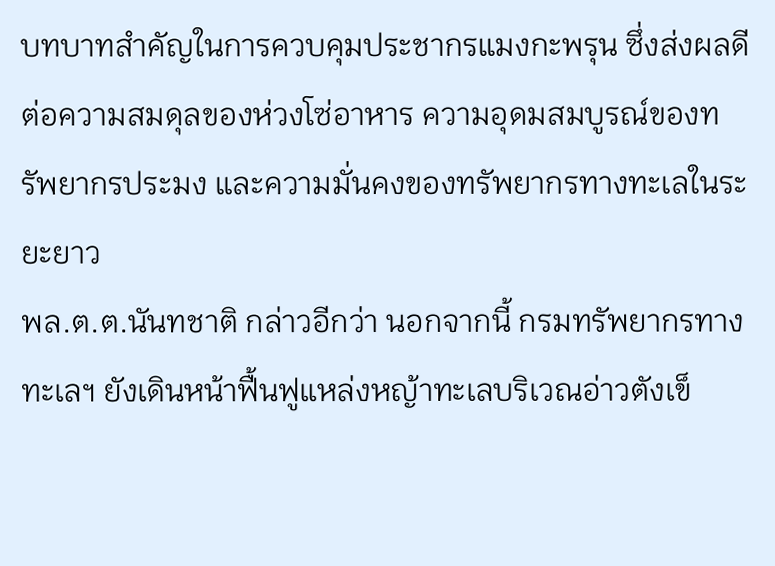บทบาทสำคัญในการควบคุมประชากรแมงกะพรุน ซึ่งส่งผลดีต่อความสมดุลของห่วงโซ่อาหาร ความอุดมสมบูรณ์ของทรัพยากรประมง และความมั่นคงของทรัพยากรทางทะเลในระยะยาว
พล.ต.ต.นันทชาติ กล่าวอีกว่า นอกจากนี้ กรมทรัพยากรทางทะเลฯ ยังเดินหน้าฟื้นฟูแหล่งหญ้าทะเลบริเวณอ่าวตังเข็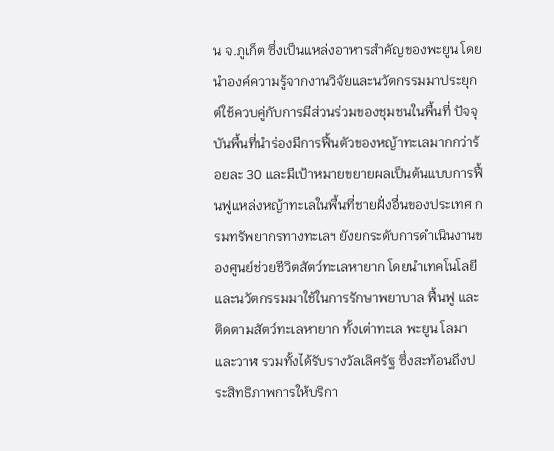น จ.ภูเก็ต ซึ่งเป็นแหล่งอาหารสำคัญของพะยูน โดยนำองค์ความรู้จากงานวิจัยและนวัตกรรมมาประยุกต์ใช้ควบคู่กับการมีส่วนร่วมของชุมชนในพื้นที่ ปัจจุบันพื้นที่นำร่องมีการฟื้นตัวของหญ้าทะเลมากกว่าร้อยละ 30 และมีเป้าหมายขยายผลเป็นต้นแบบการฟื้นฟูแหล่งหญ้าทะเลในพื้นที่ชายฝั่งอื่นของประเทศ กรมทรัพยากรทางทะเลฯ ยังยกระดับการดำเนินงานของศูนย์ช่วยชีวิตสัตว์ทะเลหายาก โดยนำเทคโนโลยีและนวัตกรรมมาใช้ในการรักษาพยาบาล ฟื้นฟู และติดตามสัตว์ทะเลหายาก ทั้งเต่าทะเล พะยูน โลมา และวาฬ รวมทั้งได้รับรางวัลเลิศรัฐ ซึ่งสะท้อนถึงประสิทธิภาพการให้บริกา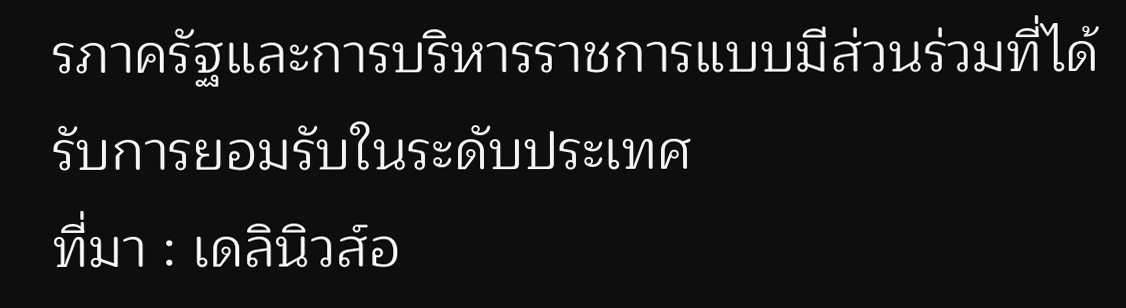รภาครัฐและการบริหารราชการแบบมีส่วนร่วมที่ได้รับการยอมรับในระดับประเทศ
ที่มา : เดลินิวส์อ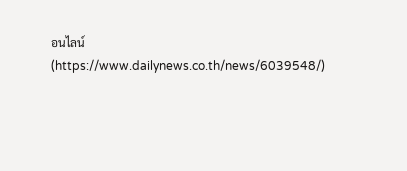อนไลน์ (https://www.dailynews.co.th/news/6039548/)